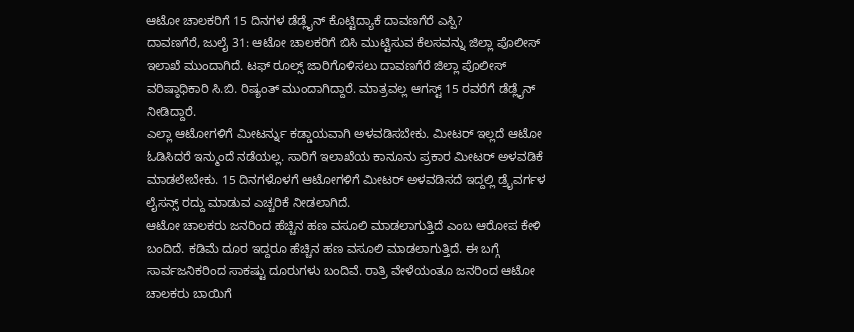ಆಟೋ ಚಾಲಕರಿಗೆ 15 ದಿನಗಳ ಡೆಡ್ಲೈನ್ ಕೊಟ್ಟಿದ್ಯಾಕೆ ದಾವಣಗೆರೆ ಎಸ್ಪಿ?
ದಾವಣಗೆರೆ, ಜುಲೈ 31: ಆಟೋ ಚಾಲಕರಿಗೆ ಬಿಸಿ ಮುಟ್ಟಿಸುವ ಕೆಲಸವನ್ನು ಜಿಲ್ಲಾ ಪೊಲೀಸ್ ಇಲಾಖೆ ಮುಂದಾಗಿದೆ. ಟಫ್ ರೂಲ್ಸ್ ಜಾರಿಗೊಳಿಸಲು ದಾವಣಗೆರೆ ಜಿಲ್ಲಾ ಪೊಲೀಸ್ ವರಿಷ್ಠಾಧಿಕಾರಿ ಸಿ.ಬಿ. ರಿಷ್ಯಂತ್ ಮುಂದಾಗಿದ್ದಾರೆ. ಮಾತ್ರವಲ್ಲ ಆಗಸ್ಟ್ 15 ರವರೆಗೆ ಡೆಡ್ಲೈನ್ ನೀಡಿದ್ದಾರೆ.
ಎಲ್ಲಾ ಆಟೋಗಳಿಗೆ ಮೀಟರ್ನ್ನು ಕಡ್ಡಾಯವಾಗಿ ಅಳವಡಿಸಬೇಕು. ಮೀಟರ್ ಇಲ್ಲದೆ ಆಟೋ ಓಡಿಸಿದರೆ ಇನ್ಮುಂದೆ ನಡೆಯಲ್ಲ. ಸಾರಿಗೆ ಇಲಾಖೆಯ ಕಾನೂನು ಪ್ರಕಾರ ಮೀಟರ್ ಅಳವಡಿಕೆ ಮಾಡಲೇಬೇಕು. 15 ದಿನಗಳೊಳಗೆ ಆಟೋಗಳಿಗೆ ಮೀಟರ್ ಅಳವಡಿಸದೆ ಇದ್ದಲ್ಲಿ ಡ್ರೈವರ್ಗಳ ಲೈಸನ್ಸ್ ರದ್ದು ಮಾಡುವ ಎಚ್ಚರಿಕೆ ನೀಡಲಾಗಿದೆ.
ಆಟೋ ಚಾಲಕರು ಜನರಿಂದ ಹೆಚ್ಚಿನ ಹಣ ವಸೂಲಿ ಮಾಡಲಾಗುತ್ತಿದೆ ಎಂಬ ಆರೋಪ ಕೇಳಿ ಬಂದಿದೆ. ಕಡಿಮೆ ದೂರ ಇದ್ದರೂ ಹೆಚ್ಚಿನ ಹಣ ವಸೂಲಿ ಮಾಡಲಾಗುತ್ತಿದೆ. ಈ ಬಗ್ಗೆ ಸಾರ್ವಜನಿಕರಿಂದ ಸಾಕಷ್ಟು ದೂರುಗಳು ಬಂದಿವೆ. ರಾತ್ರಿ ವೇಳೆಯಂತೂ ಜನರಿಂದ ಆಟೋ ಚಾಲಕರು ಬಾಯಿಗೆ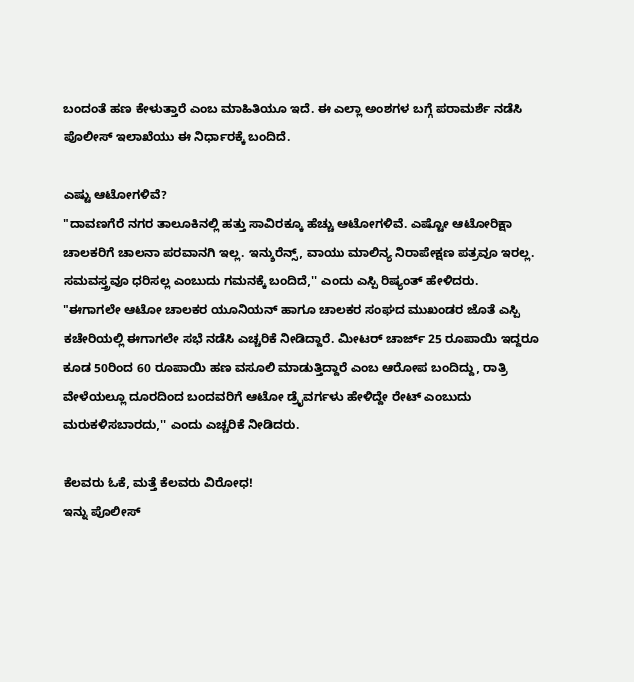ಬಂದಂತೆ ಹಣ ಕೇಳುತ್ತಾರೆ ಎಂಬ ಮಾಹಿತಿಯೂ ಇದೆ. ಈ ಎಲ್ಲಾ ಅಂಶಗಳ ಬಗ್ಗೆ ಪರಾಮರ್ಶೆ ನಡೆಸಿ ಪೊಲೀಸ್ ಇಲಾಖೆಯು ಈ ನಿರ್ಧಾರಕ್ಕೆ ಬಂದಿದೆ.

ಎಷ್ಟು ಆಟೋಗಳಿವೆ?
"ದಾವಣಗೆರೆ ನಗರ ತಾಲೂಕಿನಲ್ಲಿ ಹತ್ತು ಸಾವಿರಕ್ಕೂ ಹೆಚ್ಚು ಆಟೋಗಳಿವೆ. ಎಷ್ಟೋ ಆಟೋರಿಕ್ಷಾ ಚಾಲಕರಿಗೆ ಚಾಲನಾ ಪರವಾನಗಿ ಇಲ್ಲ. ಇನ್ಶುರೆನ್ಸ್, ವಾಯು ಮಾಲಿನ್ಯ ನಿರಾಪೇಕ್ಷಣ ಪತ್ರವೂ ಇರಲ್ಲ. ಸಮವಸ್ತ್ರವೂ ಧರಿಸಲ್ಲ ಎಂಬುದು ಗಮನಕ್ಕೆ ಬಂದಿದೆ,'' ಎಂದು ಎಸ್ಪಿ ರಿಷ್ಯಂತ್ ಹೇಳಿದರು.
"ಈಗಾಗಲೇ ಆಟೋ ಚಾಲಕರ ಯೂನಿಯನ್ ಹಾಗೂ ಚಾಲಕರ ಸಂಘದ ಮುಖಂಡರ ಜೊತೆ ಎಸ್ಪಿ ಕಚೇರಿಯಲ್ಲಿ ಈಗಾಗಲೇ ಸಭೆ ನಡೆಸಿ ಎಚ್ಚರಿಕೆ ನೀಡಿದ್ದಾರೆ. ಮೀಟರ್ ಚಾರ್ಜ್ 25 ರೂಪಾಯಿ ಇದ್ದರೂ ಕೂಡ 50ರಿಂದ 60 ರೂಪಾಯಿ ಹಣ ವಸೂಲಿ ಮಾಡುತ್ತಿದ್ದಾರೆ ಎಂಬ ಆರೋಪ ಬಂದಿದ್ದು, ರಾತ್ರಿ ವೇಳೆಯಲ್ಲೂ ದೂರದಿಂದ ಬಂದವರಿಗೆ ಆಟೋ ಡ್ರೈವರ್ಗಳು ಹೇಳಿದ್ದೇ ರೇಟ್ ಎಂಬುದು ಮರುಕಳಿಸಬಾರದು,'' ಎಂದು ಎಚ್ಚರಿಕೆ ನೀಡಿದರು.

ಕೆಲವರು ಓಕೆ, ಮತ್ತೆ ಕೆಲವರು ವಿರೋಧ!
ಇನ್ನು ಪೊಲೀಸ್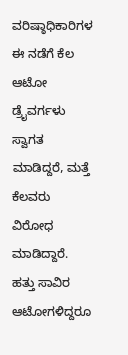ವರಿಷ್ಠಾಧಿಕಾರಿಗಳ ಈ ನಡೆಗೆ ಕೆಲ ಆಟೋ ಡ್ರೈವರ್ಗಳು ಸ್ವಾಗತ ಮಾಡಿದ್ದರೆ, ಮತ್ತೆ ಕೆಲವರು ವಿರೋಧ ಮಾಡಿದ್ದಾರೆ. ಹತ್ತು ಸಾವಿರ ಆಟೋಗಳಿದ್ದರೂ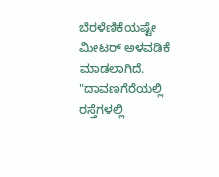ಬೆರಳೆಣಿಕೆಯಷ್ಟೇ ಮೀಟರ್ ಅಳವಡಿಕೆ ಮಾಡಲಾಗಿದೆ.
"ದಾವಣಗೆರೆಯಲ್ಲಿ ರಸ್ತೆಗಳಲ್ಲಿ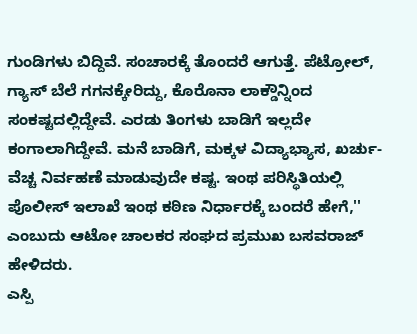ಗುಂಡಿಗಳು ಬಿದ್ದಿವೆ. ಸಂಚಾರಕ್ಕೆ ತೊಂದರೆ ಆಗುತ್ತೆ. ಪೆಟ್ರೋಲ್, ಗ್ಯಾಸ್ ಬೆಲೆ ಗಗನಕ್ಕೇರಿದ್ದು, ಕೊರೊನಾ ಲಾಕ್ಡೌನ್ನಿಂದ ಸಂಕಷ್ಟದಲ್ಲಿದ್ದೇವೆ. ಎರಡು ತಿಂಗಳು ಬಾಡಿಗೆ ಇಲ್ಲದೇ ಕಂಗಾಲಾಗಿದ್ದೇವೆ. ಮನೆ ಬಾಡಿಗೆ, ಮಕ್ಕಳ ವಿದ್ಯಾಭ್ಯಾಸ, ಖರ್ಚು- ವೆಚ್ಚ ನಿರ್ವಹಣೆ ಮಾಡುವುದೇ ಕಷ್ಟ. ಇಂಥ ಪರಿಸ್ಥಿತಿಯಲ್ಲಿ ಪೊಲೀಸ್ ಇಲಾಖೆ ಇಂಥ ಕಠಿಣ ನಿರ್ಧಾರಕ್ಕೆ ಬಂದರೆ ಹೇಗೆ,'' ಎಂಬುದು ಆಟೋ ಚಾಲಕರ ಸಂಘದ ಪ್ರಮುಖ ಬಸವರಾಜ್ ಹೇಳಿದರು.
ಎಸ್ಪಿ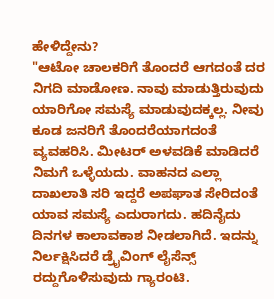ಹೇಳಿದ್ದೇನು?
"ಆಟೋ ಚಾಲಕರಿಗೆ ತೊಂದರೆ ಆಗದಂತೆ ದರ ನಿಗದಿ ಮಾಡೋಣ. ನಾವು ಮಾಡುತ್ತಿರುವುದು ಯಾರಿಗೋ ಸಮಸ್ಯೆ ಮಾಡುವುದಕ್ಕಲ್ಲ. ನೀವು ಕೂಡ ಜನರಿಗೆ ತೊಂದರೆಯಾಗದಂತೆ ವ್ಯವಹರಿಸಿ. ಮೀಟರ್ ಅಳವಡಿಕೆ ಮಾಡಿದರೆ ನಿಮಗೆ ಒಳ್ಳೆಯದು. ವಾಹನದ ಎಲ್ಲಾ ದಾಖಲಾತಿ ಸರಿ ಇದ್ದರೆ ಅಪಘಾತ ಸೇರಿದಂತೆ ಯಾವ ಸಮಸ್ಯೆ ಎದುರಾಗದು. ಹದಿನೈದು ದಿನಗಳ ಕಾಲಾವಕಾಶ ನೀಡಲಾಗಿದೆ. ಇದನ್ನು ನಿರ್ಲಕ್ಷಿಸಿದರೆ ಡ್ರೈವಿಂಗ್ ಲೈಸೆನ್ಸ್ ರದ್ದುಗೊಳಿಸುವುದು ಗ್ಯಾರಂಟಿ.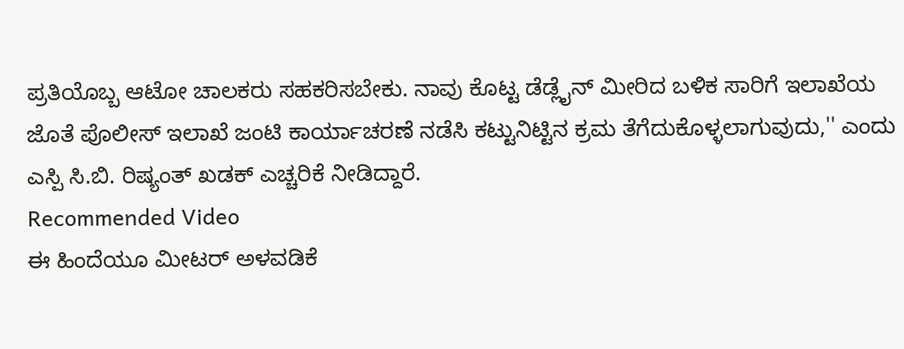ಪ್ರತಿಯೊಬ್ಬ ಆಟೋ ಚಾಲಕರು ಸಹಕರಿಸಬೇಕು. ನಾವು ಕೊಟ್ಟ ಡೆಡ್ಲೈನ್ ಮೀರಿದ ಬಳಿಕ ಸಾರಿಗೆ ಇಲಾಖೆಯ ಜೊತೆ ಪೊಲೀಸ್ ಇಲಾಖೆ ಜಂಟಿ ಕಾರ್ಯಾಚರಣೆ ನಡೆಸಿ ಕಟ್ಟುನಿಟ್ಟಿನ ಕ್ರಮ ತೆಗೆದುಕೊಳ್ಳಲಾಗುವುದು,'' ಎಂದು ಎಸ್ಪಿ ಸಿ.ಬಿ. ರಿಷ್ಯಂತ್ ಖಡಕ್ ಎಚ್ಚರಿಕೆ ನೀಡಿದ್ದಾರೆ.
Recommended Video
ಈ ಹಿಂದೆಯೂ ಮೀಟರ್ ಅಳವಡಿಕೆ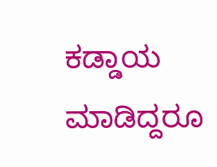ಕಡ್ಡಾಯ ಮಾಡಿದ್ದರೂ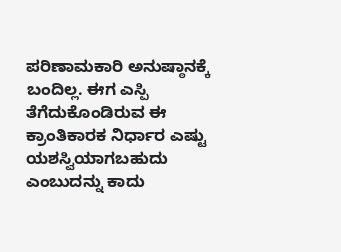ಪರಿಣಾಮಕಾರಿ ಅನುಷ್ಠಾನಕ್ಕೆ ಬಂದಿಲ್ಲ. ಈಗ ಎಸ್ಪಿ ತೆಗೆದುಕೊಂಡಿರುವ ಈ ಕ್ರಾಂತಿಕಾರಕ ನಿರ್ಧಾರ ಎಷ್ಟು ಯಶಸ್ವಿಯಾಗಬಹುದು ಎಂಬುದನ್ನು ಕಾದು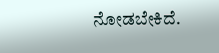ನೋಡಬೇಕಿದೆ.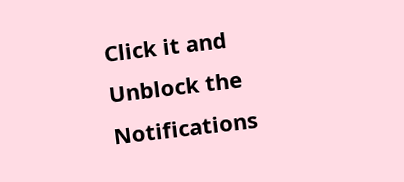Click it and Unblock the Notifications